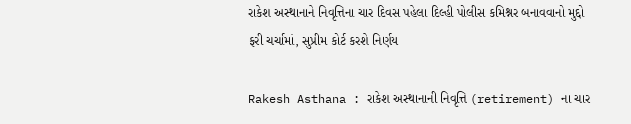રાકેશ અસ્થાનાને નિવૃત્તિના ચાર દિવસ પહેલા દિલ્હી પોલીસ કમિશ્નર બનાવવાનો મુદ્દો ફરી ચર્ચામાં, સુપ્રીમ કોર્ટ કરશે નિર્ણય

Rakesh Asthana : રાકેશ અસ્થાનાની નિવૃત્તિ (retirement) ના ચાર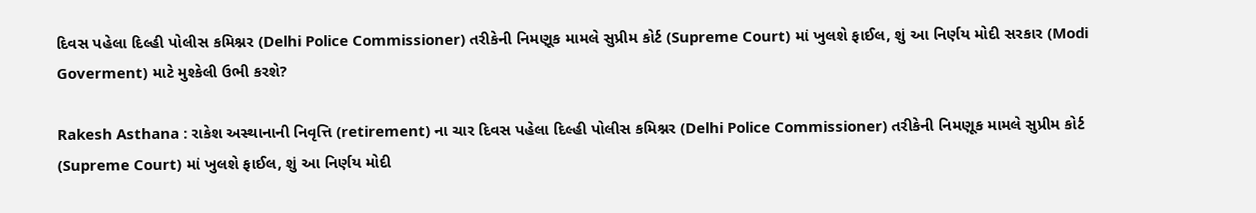દિવસ પહેલા દિલ્હી પોલીસ કમિશ્નર (Delhi Police Commissioner) તરીકેની નિમણૂક મામલે સુપ્રીમ કોર્ટ (Supreme Court) માં ખુલશે ફાઈલ, શું આ નિર્ણય મોદી સરકાર (Modi Goverment) માટે મુશ્કેલી ઉભી કરશે?

Rakesh Asthana : રાકેશ અસ્થાનાની નિવૃત્તિ (retirement) ના ચાર દિવસ પહેલા દિલ્હી પોલીસ કમિશ્નર (Delhi Police Commissioner) તરીકેની નિમણૂક મામલે સુપ્રીમ કોર્ટ (Supreme Court) માં ખુલશે ફાઈલ, શું આ નિર્ણય મોદી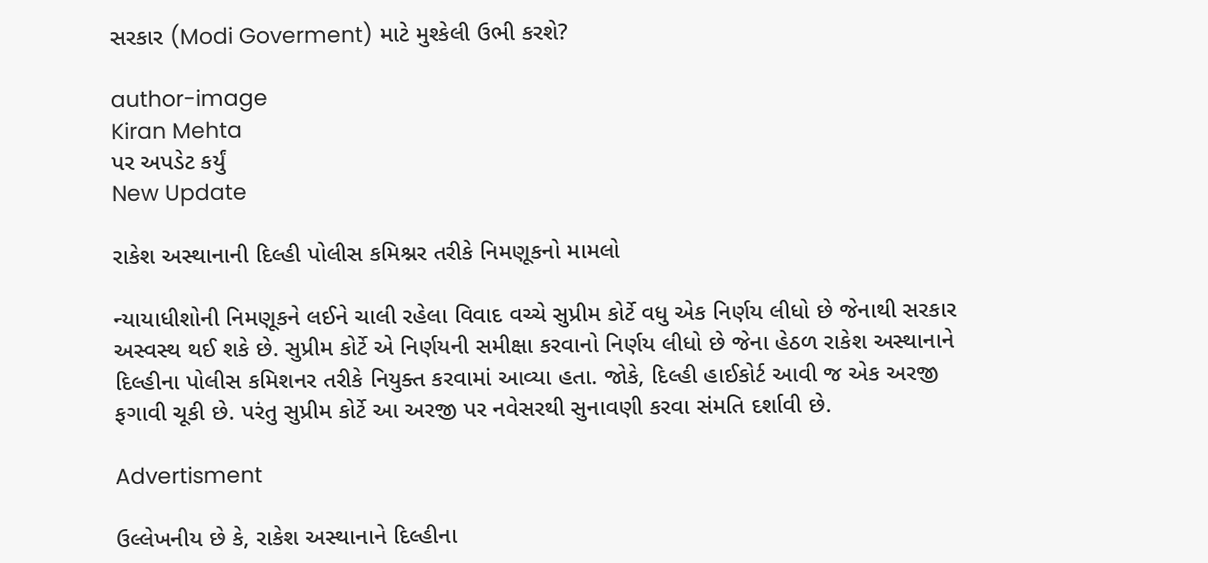સરકાર (Modi Goverment) માટે મુશ્કેલી ઉભી કરશે?

author-image
Kiran Mehta
પર અપડેટ કર્યું
New Update

રાકેશ અસ્થાનાની દિલ્હી પોલીસ કમિશ્નર તરીકે નિમણૂકનો મામલો

ન્યાયાધીશોની નિમણૂકને લઈને ચાલી રહેલા વિવાદ વચ્ચે સુપ્રીમ કોર્ટે વધુ એક નિર્ણય લીધો છે જેનાથી સરકાર અસ્વસ્થ થઈ શકે છે. સુપ્રીમ કોર્ટે એ નિર્ણયની સમીક્ષા કરવાનો નિર્ણય લીધો છે જેના હેઠળ રાકેશ અસ્થાનાને દિલ્હીના પોલીસ કમિશનર તરીકે નિયુક્ત કરવામાં આવ્યા હતા. જોકે, દિલ્હી હાઈકોર્ટ આવી જ એક અરજી ફગાવી ચૂકી છે. પરંતુ સુપ્રીમ કોર્ટે આ અરજી પર નવેસરથી સુનાવણી કરવા સંમતિ દર્શાવી છે.

Advertisment

ઉલ્લેખનીય છે કે, રાકેશ અસ્થાનાને દિલ્હીના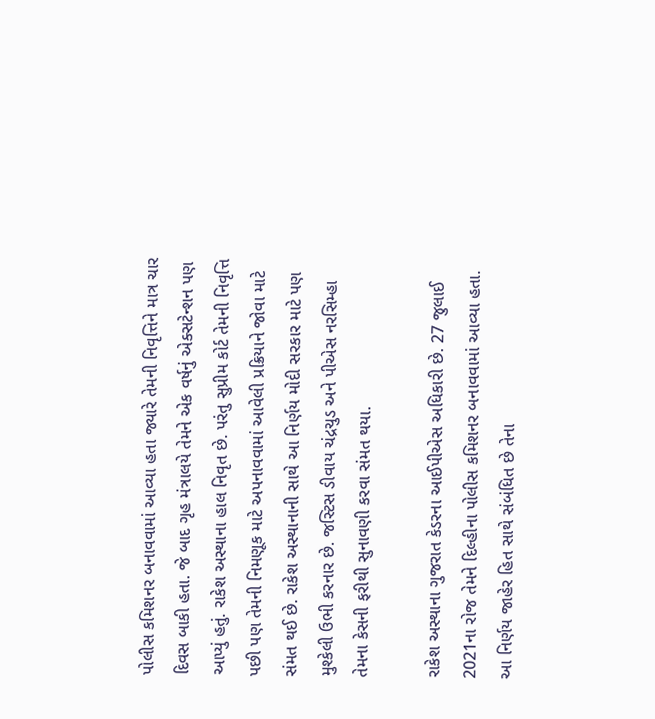પોલીસ કમિશનર બનાવવામાં આવ્યા હતા જ્યારે તેમની નિવૃત્તિને માત્ર ચાર દિવસ બાકી હતા. જે બાદ ગૃહ મંત્રાલયે તેમને એક વર્ષનું એક્સટેન્શન પણ આપ્યું હતું. રાકેશ અસ્થાના હાલ નિવૃત છે. પરંતુ સુપ્રીમ કોર્ટ તેમની નિવૃત્તિ પછી પણ તેમની નિમણૂક માટે અપનાવવામાં આવેલી પ્રક્રિયાને જોવા માટે સંમત થઈ છે. રાકેશ અસ્થાનાની સાથે આ નિર્ણય મોદી સરકાર માટે પણ મુશ્કેલી ઉભી કરનાર છે. જસ્ટિસ ડીવાય ચંદ્રચુડ અને પીએસ નરસિમ્હા તેમના કેસની ફરીથી સુનાવણી કરવા સંમત થયા.

રાકેશ અસ્થાના ગુજરાત કેડરના આઈપીએસ અધિકારી છે. 27 જુલાઈ 2021ના રોજ તેમને દિલ્હીના પોલીસ કમિશનર બનાવવામાં આવ્યા હતા. આ નિર્ણય જાહેર હિત સાથે સંબંધિત છે તેના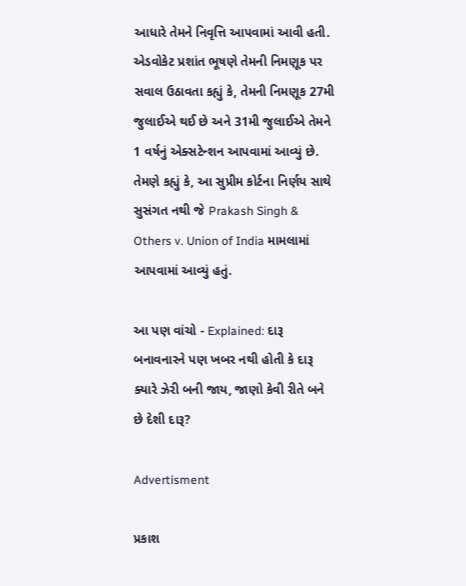આધારે તેમને નિવૃત્તિ આપવામાં આવી હતી. એડવોકેટ પ્રશાંત ભૂષણે તેમની નિમણૂક પર સવાલ ઉઠાવતા કહ્યું કે, તેમની નિમણૂક 27મી જુલાઈએ થઈ છે અને 31મી જુલાઈએ તેમને 1 વર્ષનું એક્સટેન્શન આપવામાં આવ્યું છે. તેમણે કહ્યું કે, આ સુપ્રીમ કોર્ટના નિર્ણય સાથે સુસંગત નથી જે Prakash Singh & Others v. Union of India મામલામાં આપવામાં આવ્યું હતું.

આ પણ વાંચો - Explained: દારૂ બનાવનારને પણ ખબર નથી હોતી કે દારૂ ક્યારે ઝેરી બની જાય, જાણો કેવી રીતે બને છે દેશી દારૂ?

Advertisment

પ્રકાશ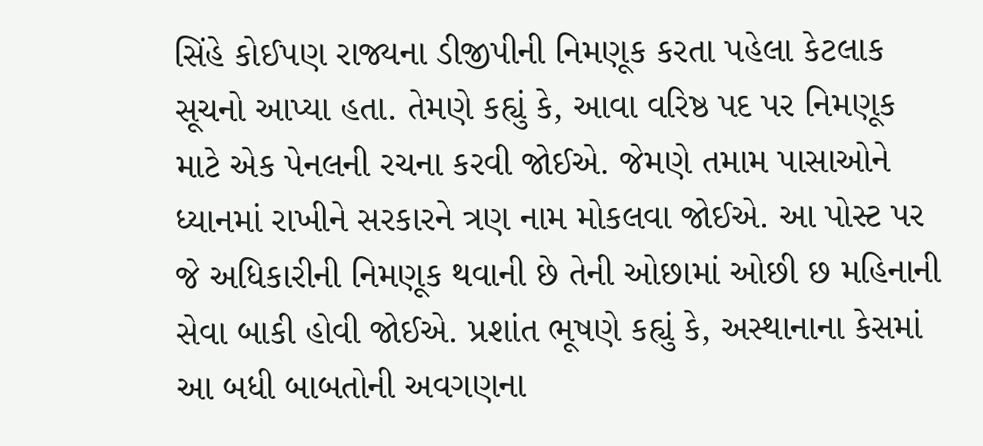સિંહે કોઈપણ રાજ્યના ડીજીપીની નિમણૂક કરતા પહેલા કેટલાક સૂચનો આપ્યા હતા. તેમણે કહ્યું કે, આવા વરિષ્ઠ પદ પર નિમણૂક માટે એક પેનલની રચના કરવી જોઈએ. જેમણે તમામ પાસાઓને ધ્યાનમાં રાખીને સરકારને ત્રણ નામ મોકલવા જોઈએ. આ પોસ્ટ પર જે અધિકારીની નિમણૂક થવાની છે તેની ઓછામાં ઓછી છ મહિનાની સેવા બાકી હોવી જોઈએ. પ્રશાંત ભૂષણે કહ્યું કે, અસ્થાનાના કેસમાં આ બધી બાબતોની અવગણના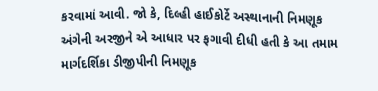કરવામાં આવી. જો કે, દિલ્હી હાઈકોર્ટે અસ્થાનાની નિમણૂક અંગેની અરજીને એ આધાર પર ફગાવી દીધી હતી કે આ તમામ માર્ગદર્શિકા ડીજીપીની નિમણૂક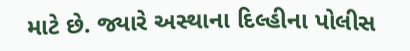માટે છે. જ્યારે અસ્થાના દિલ્હીના પોલીસ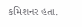કમિશનર હતા.